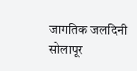जागतिक जलदिनी सोलापूर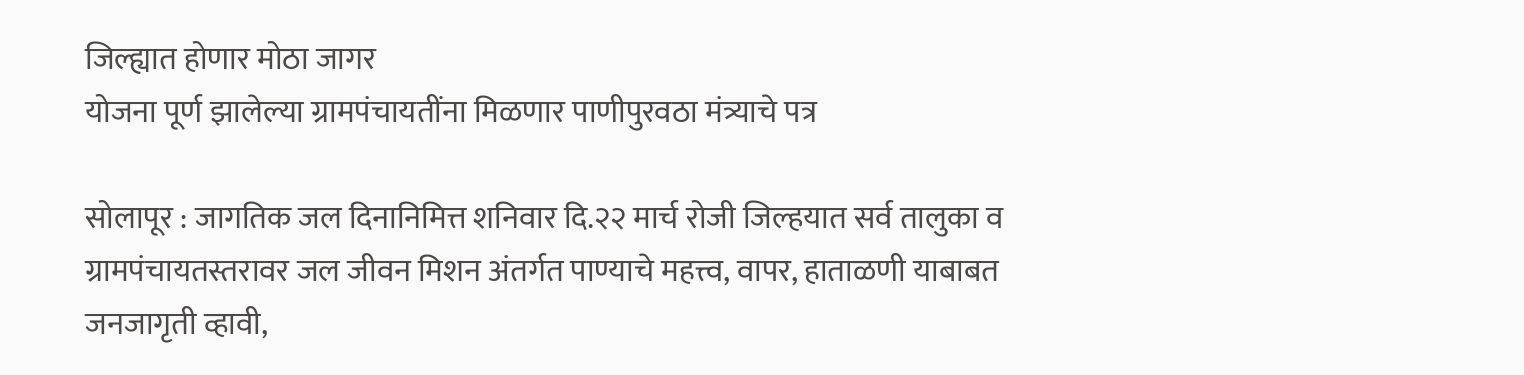जिल्ह्यात होणार मोठा जागर
योजना पूर्ण झालेल्या ग्रामपंचायतींना मिळणार पाणीपुरवठा मंत्र्याचे पत्र

सोलापूर : जागतिक जल दिनानिमित्त शनिवार दि.२२ मार्च रोजी जिल्हयात सर्व तालुका व ग्रामपंचायतस्तरावर जल जीवन मिशन अंतर्गत पाण्याचे महत्त्व, वापर, हाताळणी याबाबत जनजागृती व्हावी,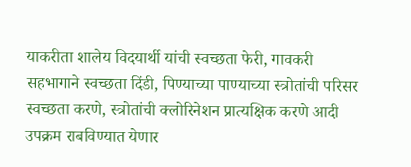याकरीता शालेय विदयार्थी यांची स्वच्छता फेरी, गावकरी सहभागाने स्वच्छता दिंडी, पिण्याच्या पाण्याच्या स्त्रोतांची परिसर स्वच्छता करणे, स्त्रोतांची क्लोरिनेशन प्रात्यक्षिक करणे आदी उपक्रम राबविण्यात येणार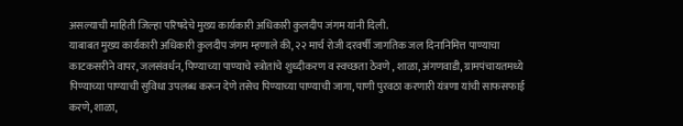असल्याची माहिती जिल्हा परिषदेचे मुख्य कार्यकारी अधिकारी कुलदीप जंगम यांनी दिली.
याबाबत मुख्य कार्यकारी अधिकारी कुलदीप जंगम म्हणाले की, २२ मार्च रोजी दरवर्षी जागतिक जल दिनानिमित्त पाण्याचा काटकसरीने वापर, जलसंवर्धन, पिण्याच्या पाण्याचे स्त्रोतांचे शुध्दीकरण व स्वच्छता ठेवणे , शाळा, अंगणवाडी, ग्रामपंचायतमध्ये पिण्याच्या पाण्याची सुविधा उपलब्ध करून देणे तसेच पिण्याच्या पाण्याची जागा, पाणी पुरवठा करणारी यंत्रणा यांची साफसफाई करणे, शाळा,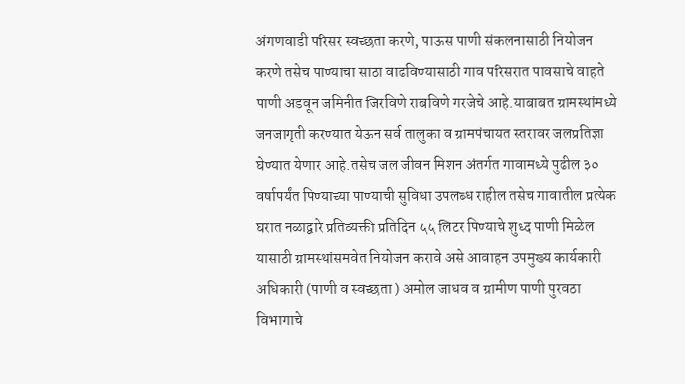अंगणवाडी परिसर स्वच्छता करणे, पाऊस पाणी संकलनासाठी नियोजन करणे तसेच पाण्याचा साठा वाढविण्यासाठी गाव परिसरात पावसाचे वाहते पाणी अडवून जमिनीत जिरविणे राबविणे गरजेचे आहे.याबाबत ग्रामस्थांमध्ये जनजागृती करण्यात येऊन सर्व तालुका व ग्रामपंचायत स्तरावर जलप्रतिज्ञा घेण्यात येणार आहे.तसेच जल जीवन मिशन अंतर्गत गावामध्ये पुढील ३० वर्षापर्यंत पिण्याच्या पाण्याची सुविधा उपलब्ध राहील तसेच गावातील प्रत्येक घरात नळाद्वारे प्रतिव्यक्ती प्रतिदिन ५५ लिटर पिण्याचे शुध्द पाणी मिळेल यासाठी ग्रामस्थांसमवेत नियोजन करावे असे आवाहन उपमुख्य कार्यकारी अधिकारी (पाणी व स्वच्छता ) अमोल जाधव व ग्रामीण पाणी पुरवठा विभागाचे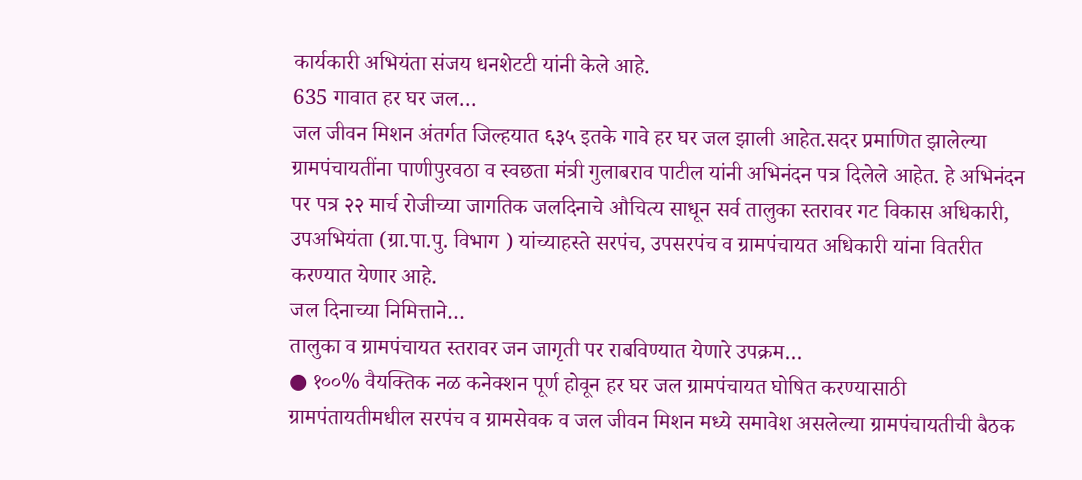कार्यकारी अभियंता संजय धनशेटटी यांनी केले आहे.
635 गावात हर घर जल…
जल जीवन मिशन अंतर्गत जिल्हयात ६३५ इतके गावे हर घर जल झाली आहेत.सदर प्रमाणित झालेल्या ग्रामपंचायतींना पाणीपुरवठा व स्वछता मंत्री गुलाबराव पाटील यांनी अभिनंदन पत्र दिलेले आहेत. हे अभिनंदन पर पत्र २२ मार्च रोजीच्या जागतिक जलदिनाचे औचित्य साधून सर्व तालुका स्तरावर गट विकास अधिकारी, उपअभियंता (ग्रा.पा.पु. विभाग ) यांच्याहस्ते सरपंच, उपसरपंच व ग्रामपंचायत अधिकारी यांना वितरीत करण्यात येणार आहे.
जल दिनाच्या निमित्ताने…
तालुका व ग्रामपंचायत स्तरावर जन जागृती पर राबविण्यात येणारे उपक्रम…
● १००% वैयक्तिक नळ कनेक्शन पूर्ण होवून हर घर जल ग्रामपंचायत घोषित करण्यासाठी ग्रामपंतायतीमधील सरपंच व ग्रामसेवक व जल जीवन मिशन मध्ये समावेश असलेल्या ग्रामपंचायतीची बैठक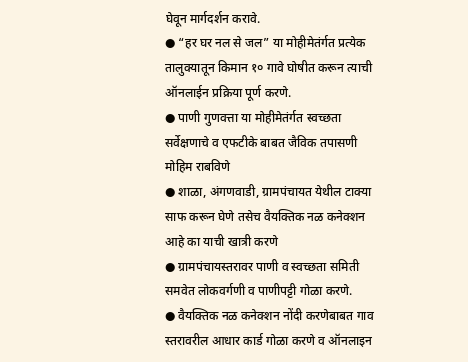घेवून मार्गदर्शन करावे.
● “हर घर नल से जल” या मोहीमेतंर्गत प्रत्येक तालुक्यातून किमान १० गावे घोषीत करून त्याची ऑनलाईन प्रक्रिया पूर्ण करणे.
● पाणी गुणवत्ता या मोहीमेतंर्गत स्वच्छता सर्वेक्षणाचे व एफटीके बाबत जैविक तपासणी मोहिम राबविणे
● शाळा, अंगणवाडी, ग्रामपंचायत येथील टाक्या साफ करून घेणे तसेच वैयक्तिक नळ कनेक्शन आहे का याची खात्री करणे
● ग्रामपंचायस्तरावर पाणी व स्वच्छता समिती समवेत लोकवर्गणी व पाणीपट्टी गोळा करणे.
● वैयक्तिक नळ कनेक्शन नोंदी करणेबाबत गाव स्तरावरील आधार कार्ड गोळा करणे व ऑनलाइन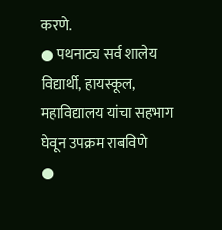करणे.
● पथनाट्य सर्व शालेय विद्यार्थी, हायस्कूल, महाविद्यालय यांचा सहभाग घेवून उपक्रम राबविणे
●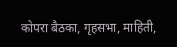कोपरा बैठका, गृहसभा, माहिती,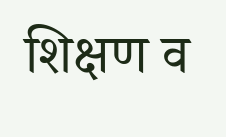शिक्षण व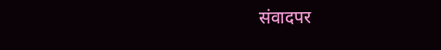संवादपर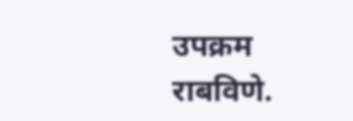उपक्रम राबविणे.